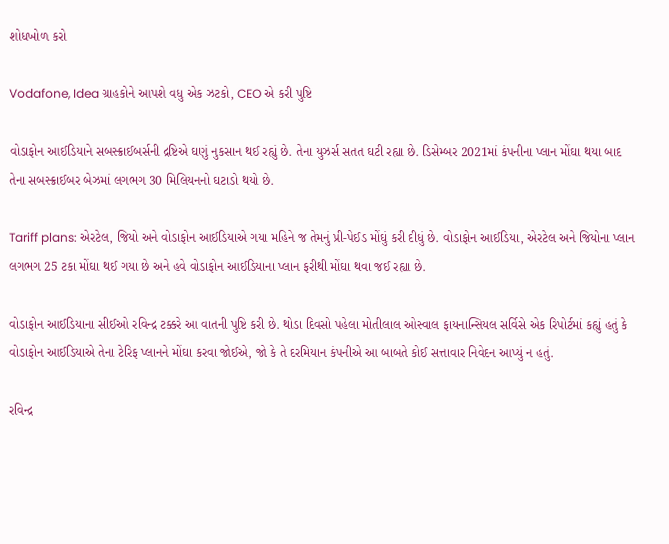શોધખોળ કરો

Vodafone, Idea ગ્રાહકોને આપશે વધુ એક ઝટકો, CEO એ કરી પુષ્ટિ

વોડાફોન આઈડિયાને સબસ્ક્રાઈબર્સની દ્રષ્ટિએ ઘણું નુકસાન થઈ રહ્યું છે. તેના યુઝર્સ સતત ઘટી રહ્યા છે. ડિસેમ્બર 2021માં કંપનીના પ્લાન મોંઘા થયા બાદ તેના સબસ્ક્રાઈબર બેઝમાં લગભગ 30 મિલિયનનો ઘટાડો થયો છે.

Tariff plans: એરટેલ, જિયો અને વોડાફોન આઈડિયાએ ગયા મહિને જ તેમનું પ્રી-પેઈડ મોંઘું કરી દીધું છે. વોડાફોન આઈડિયા, એરટેલ અને જિયોના પ્લાન લગભગ 25 ટકા મોંઘા થઈ ગયા છે અને હવે વોડાફોન આઈડિયાના પ્લાન ફરીથી મોંઘા થવા જઈ રહ્યા છે.

વોડાફોન આઈડિયાના સીઈઓ રવિન્દ્ર ટક્કરે આ વાતની પુષ્ટિ કરી છે. થોડા દિવસો પહેલા મોતીલાલ ઓસ્વાલ ફાયનાન્સિયલ સર્વિસે એક રિપોર્ટમાં કહ્યું હતું કે વોડાફોન આઈડિયાએ તેના ટેરિફ પ્લાનને મોંઘા કરવા જોઈએ, જો કે તે દરમિયાન કંપનીએ આ બાબતે કોઈ સત્તાવાર નિવેદન આપ્યું ન હતું.

રવિન્દ્ર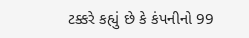ટક્કરે કહ્યું છે કે કંપનીનો 99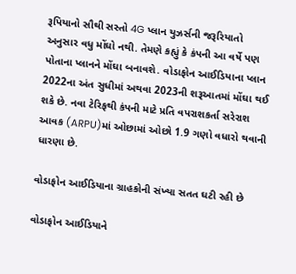રૂપિયાનો સૌથી સસ્તો 4G પ્લાન યુઝર્સની જરૂરિયાતો અનુસાર વધુ મોંઘો નથી. તેમણે કહ્યું કે કંપની આ વર્ષે પણ પોતાના પ્લાનને મોંઘા બનાવશે. વોડાફોન આઈડિયાના પ્લાન 2022ના અંત સુધીમાં અથવા 2023ની શરૂઆતમાં મોંઘા થઈ શકે છે. નવા ટેરિફથી કંપની માટે પ્રતિ વપરાશકર્તા સરેરાશ આવક (ARPU)માં ઓછામાં ઓછો 1.9 ગણો વધારો થવાની ધારણા છે.

વોડાફોન આઈડિયાના ગ્રાહકોની સંખ્યા સતત ઘટી રહી છે

વોડાફોન આઈડિયાને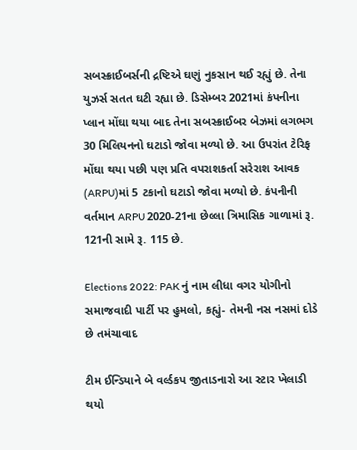સબસ્ક્રાઈબર્સની દ્રષ્ટિએ ઘણું નુકસાન થઈ રહ્યું છે. તેના યુઝર્સ સતત ઘટી રહ્યા છે. ડિસેમ્બર 2021માં કંપનીના પ્લાન મોંઘા થયા બાદ તેના સબસ્ક્રાઈબર બેઝમાં લગભગ 30 મિલિયનનો ઘટાડો જોવા મળ્યો છે. આ ઉપરાંત ટેરિફ મોંઘા થયા પછી પણ પ્રતિ વપરાશકર્તા સરેરાશ આવક (ARPU)માં 5 ટકાનો ઘટાડો જોવા મળ્યો છે. કંપનીની વર્તમાન ARPU 2020-21ના છેલ્લા ત્રિમાસિક ગાળામાં રૂ. 121ની સામે રૂ. 115 છે.

Elections 2022: PAK નું નામ લીધા વગર યોગીનો સમાજવાદી પાર્ટી પર હુમલો, કહ્યું- તેમની નસ નસમાં દોડે છે તમંચાવાદ

ટીમ ઈન્ડિયાને બે વર્લ્ડકપ જીતાડનારો આ સ્ટાર ખેલાડી થયો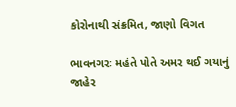કોરોનાથી સંક્રમિત, જાણો વિગત

ભાવનગરઃ મહંતે પોતે અમર થઈ ગયાનું જાહેર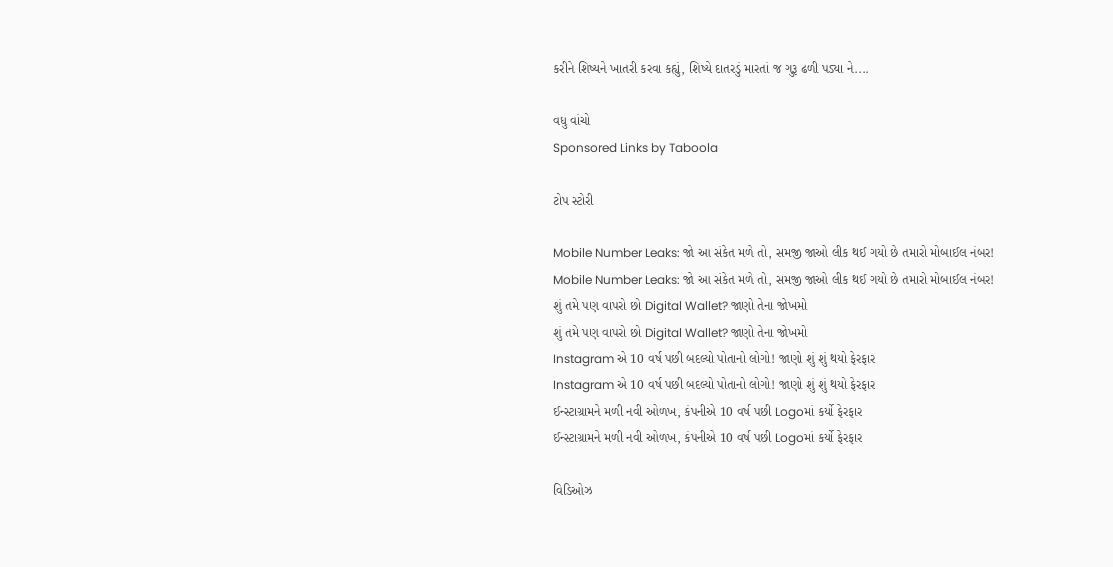કરીને શિષ્યને ખાતરી કરવા કહ્યું, શિષ્યે દાતરડું મારતાં જ ગુરૂ ઢળી પડ્યા ને....

વધુ વાંચો
Sponsored Links by Taboola

ટોપ સ્ટોરી

Mobile Number Leaks: જો આ સંકેત મળે તો, સમજી જાઓ લીક થઈ ગયો છે તમારો મોબાઈલ નંબર!
Mobile Number Leaks: જો આ સંકેત મળે તો, સમજી જાઓ લીક થઈ ગયો છે તમારો મોબાઈલ નંબર!
શું તમે પણ વાપરો છો Digital Wallet? જાણો તેના જોખમો
શું તમે પણ વાપરો છો Digital Wallet? જાણો તેના જોખમો
Instagram એ 10 વર્ષ પછી બદલ્યો પોતાનો લોગો! જાણો શું શું થયો ફેરફાર
Instagram એ 10 વર્ષ પછી બદલ્યો પોતાનો લોગો! જાણો શું શું થયો ફેરફાર
ઈન્સ્ટાગ્રામને મળી નવી ઓળખ, કંપનીએ 10 વર્ષ પછી Logoમાં કર્યો ફેરફાર
ઈન્સ્ટાગ્રામને મળી નવી ઓળખ, કંપનીએ 10 વર્ષ પછી Logoમાં કર્યો ફેરફાર

વિડિઓઝ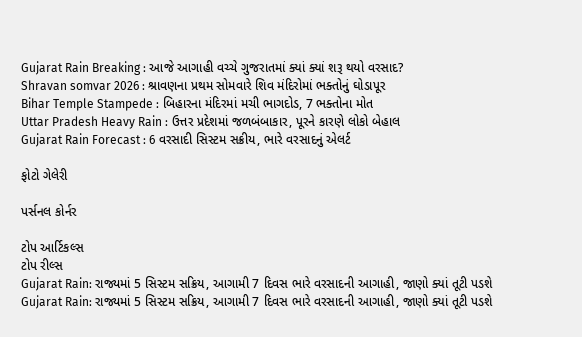Gujarat Rain Breaking : આજે આગાહી વચ્ચે ગુજરાતમાં ક્યાં ક્યાં શરૂ થયો વરસાદ?
Shravan somvar 2026 : શ્રાવણના પ્રથમ સોમવારે શિવ મંદિરોમાં ભક્તોનું ઘોડાપૂર
Bihar Temple Stampede : બિહારના મંદિરમાં મચી ભાગદોડ, 7 ભક્તોના મોત
Uttar Pradesh Heavy Rain : ઉત્તર પ્રદેશમાં જળબંબાકાર, પૂરને કારણે લોકો બેહાલ
Gujarat Rain Forecast : 6 વરસાદી સિસ્ટમ સક્રીય, ભારે વરસાદનું એલર્ટ

ફોટો ગેલેરી

પર્સનલ કોર્નર

ટોપ આર્ટિકલ્સ
ટોપ રીલ્સ
Gujarat Rain: રાજ્યમાં 5 સિસ્ટમ સક્રિય, આગામી 7 દિવસ ભારે વરસાદની આગાહી, જાણો ક્યાં તૂટી પડશે
Gujarat Rain: રાજ્યમાં 5 સિસ્ટમ સક્રિય, આગામી 7 દિવસ ભારે વરસાદની આગાહી, જાણો ક્યાં તૂટી પડશે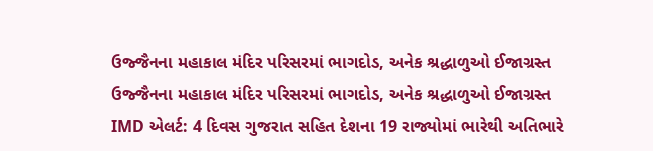ઉજ્જૈનના મહાકાલ મંદિર પરિસરમાં ભાગદોડ, અનેક શ્રદ્ધાળુઓ ઈજાગ્રસ્ત
ઉજ્જૈનના મહાકાલ મંદિર પરિસરમાં ભાગદોડ, અનેક શ્રદ્ધાળુઓ ઈજાગ્રસ્ત
IMD એલર્ટ: 4 દિવસ ગુજરાત સહિત દેશના 19 રાજ્યોમાં ભારેથી અતિભારે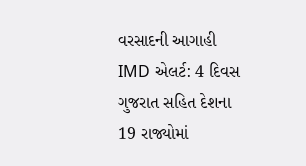વરસાદની આગાહી
IMD એલર્ટ: 4 દિવસ ગુજરાત સહિત દેશના 19 રાજ્યોમાં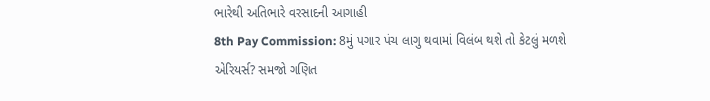ભારેથી અતિભારે વરસાદની આગાહી
8th Pay Commission: 8મું પગાર પંચ લાગુ થવામાં વિલંબ થશે તો કેટલું મળશે એરિયર્સ? સમજો ગણિત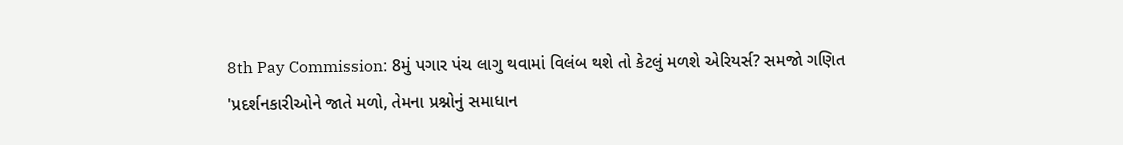8th Pay Commission: 8મું પગાર પંચ લાગુ થવામાં વિલંબ થશે તો કેટલું મળશે એરિયર્સ? સમજો ગણિત
'પ્રદર્શનકારીઓને જાતે મળો, તેમના પ્રશ્નોનું સમાધાન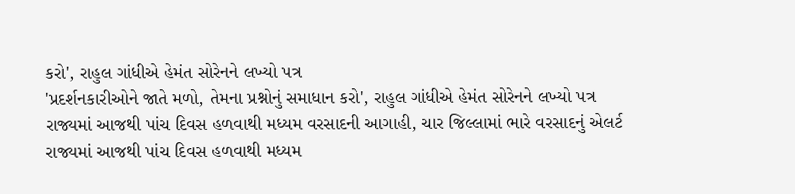કરો', રાહુલ ગાંધીએ હેમંત સોરેનને લખ્યો પત્ર
'પ્રદર્શનકારીઓને જાતે મળો, તેમના પ્રશ્નોનું સમાધાન કરો', રાહુલ ગાંધીએ હેમંત સોરેનને લખ્યો પત્ર
રાજ્યમાં આજથી પાંચ દિવસ હળવાથી મધ્યમ વરસાદની આગાહી, ચાર જિલ્લામાં ભારે વરસાદનું એલર્ટ
રાજ્યમાં આજથી પાંચ દિવસ હળવાથી મધ્યમ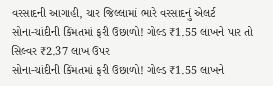વરસાદની આગાહી, ચાર જિલ્લામાં ભારે વરસાદનું એલર્ટ
સોના-ચાંદીની કિંમતમાં ફરી ઉછાળો! ગોલ્ડ ₹1.55 લાખને પાર તો સિલ્વર ₹2.37 લાખ ઉપર
સોના-ચાંદીની કિંમતમાં ફરી ઉછાળો! ગોલ્ડ ₹1.55 લાખને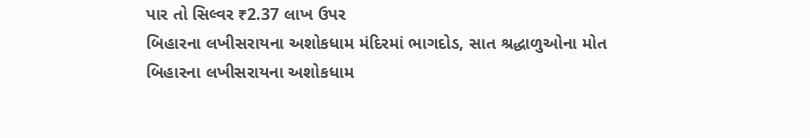પાર તો સિલ્વર ₹2.37 લાખ ઉપર
બિહારના લખીસરાયના અશોકધામ મંદિરમાં ભાગદોડ, સાત શ્રદ્ધાળુઓના મોત
બિહારના લખીસરાયના અશોકધામ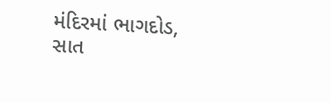મંદિરમાં ભાગદોડ, સાત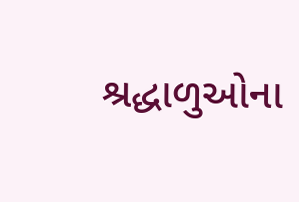શ્રદ્ધાળુઓના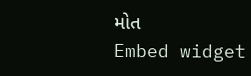મોત
Embed widget